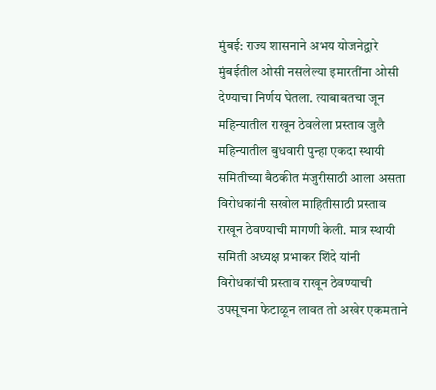मुंबई: राज्य शासनाने अभय योजनेद्वारे मुंबईतील ओसी नसलेल्या इमारतींना ओसी देण्याचा निर्णय घेतला. त्याबाबतचा जून महिन्यातील राखून ठेवलेला प्रस्ताव जुलै महिन्यातील बुधवारी पुन्हा एकदा स्थायी समितीच्या बैठकीत मंजुरीसाठी आला असता विरोधकांनी सखोल माहितीसाठी प्रस्ताव राखून ठेवण्याची मागणी केली. मात्र स्थायी समिती अध्यक्ष प्रभाकर शिंदे यांनी विरोधकांची प्रस्ताव राखून ठेवण्याची उपसूचना फेटाळून लावत तो अखेर एकमताने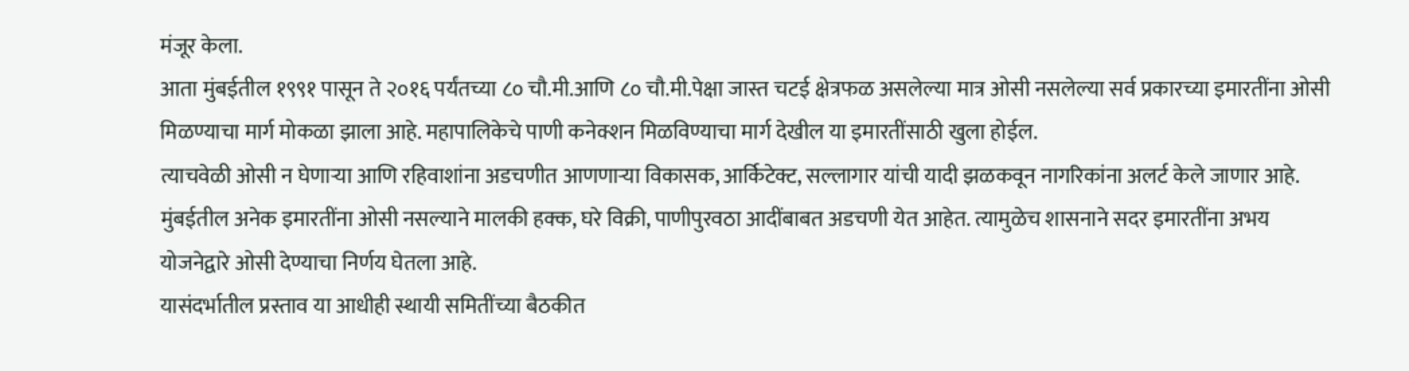मंजूर केला.
आता मुंबईतील १९९१ पासून ते २०१६ पर्यंतच्या ८० चौ.मी.आणि ८० चौ.मी.पेक्षा जास्त चटई क्षेत्रफळ असलेल्या मात्र ओसी नसलेल्या सर्व प्रकारच्या इमारतींना ओसी मिळण्याचा मार्ग मोकळा झाला आहे. महापालिकेचे पाणी कनेक्शन मिळविण्याचा मार्ग देखील या इमारतींसाठी खुला होईल.
त्याचवेळी ओसी न घेणाऱ्या आणि रहिवाशांना अडचणीत आणणाऱ्या विकासक, आर्किटेक्ट, सल्लागार यांची यादी झळकवून नागरिकांना अलर्ट केले जाणार आहे.
मुंबईतील अनेक इमारतींना ओसी नसल्याने मालकी हक्क, घरे विक्री, पाणीपुरवठा आदींबाबत अडचणी येत आहेत. त्यामुळेच शासनाने सदर इमारतींना अभय योजनेद्वारे ओसी देण्याचा निर्णय घेतला आहे.
यासंदर्भातील प्रस्ताव या आधीही स्थायी समितींच्या बैठकीत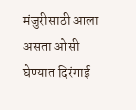मंजुरीसाठी आला असता ओसी घेण्यात दिरंगाई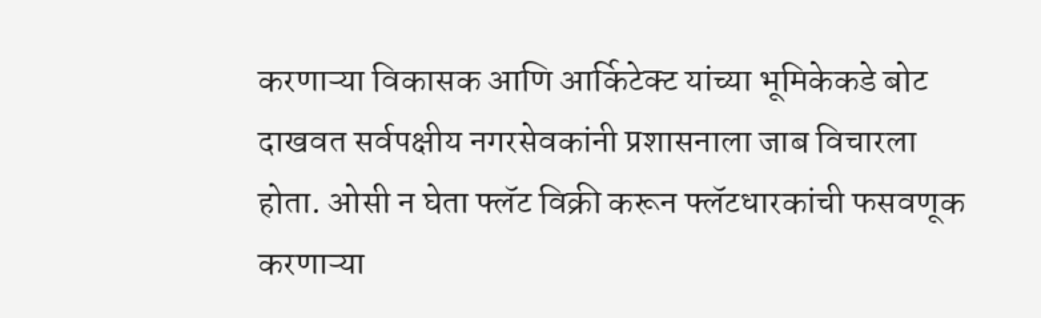करणाऱ्या विकासक आणि आर्किटेक्ट यांच्या भूमिकेकडे बोट दाखवत सर्वपक्षीय नगरसेवकांनी प्रशासनाला जाब विचारला होता. ओसी न घेता फ्लॅट विक्री करून फ्लॅटधारकांची फसवणूक करणाऱ्या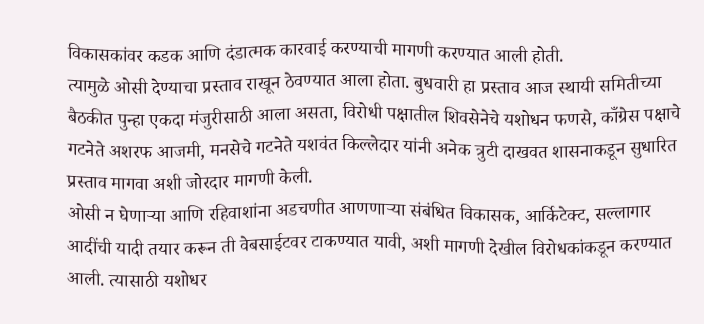विकासकांवर कडक आणि दंडात्मक कारवाई करण्याची मागणी करण्यात आली होती.
त्यामुळे ओसी देण्याचा प्रस्ताव राखून ठेवण्यात आला होता. बुधवारी हा प्रस्ताव आज स्थायी समितीच्या बैठकीत पुन्हा एकदा मंजुरीसाठी आला असता, विरोधी पक्षातील शिवसेनेचे यशोधन फणसे, काँग्रेस पक्षाचे गटनेते अशरफ आजमी, मनसेचे गटनेते यशवंत किल्लेदार यांनी अनेक त्रुटी दाखवत शासनाकडून सुधारित प्रस्ताव मागवा अशी जोरदार मागणी केली.
ओसी न घेणाऱ्या आणि रहिवाशांना अडचणीत आणणाऱ्या संबंधित विकासक, आर्किटेक्ट, सल्लागार आदींची यादी तयार करून ती वेबसाईटवर टाकण्यात यावी, अशी मागणी देखील विरोधकांकडून करण्यात आली. त्यासाठी यशोधर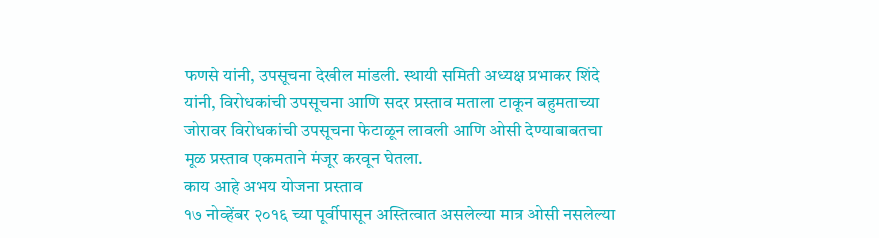फणसे यांनी, उपसूचना देखील मांडली. स्थायी समिती अध्यक्ष प्रभाकर शिंदे यांनी, विरोधकांची उपसूचना आणि सदर प्रस्ताव मताला टाकून बहुमताच्या जोरावर विरोधकांची उपसूचना फेटाळून लावली आणि ओसी देण्याबाबतचा मूळ प्रस्ताव एकमताने मंजूर करवून घेतला.
काय आहे अभय योजना प्रस्ताव
१७ नोव्हेंबर २०१६ च्या पूर्वीपासून अस्तित्वात असलेल्या मात्र ओसी नसलेल्या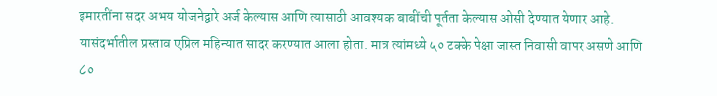इमारतींना सदर अभय योजनेद्वारे अर्ज केल्यास आणि त्यासाठी आवश्यक बाबींची पूर्तता केल्यास ओसी देण्यात येणार आहे. यासंदर्भातील प्रस्ताव एप्रिल महिन्यात सादर करण्यात आला होता. मात्र त्यांमध्ये ५० टक्के पेक्षा जास्त निवासी वापर असणे आणि ८०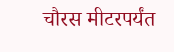चौरस मीटरपर्यंत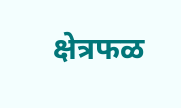क्षेत्रफळ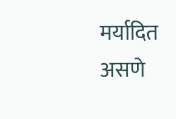मर्यादित असणे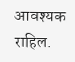आवश्यक राहिल.